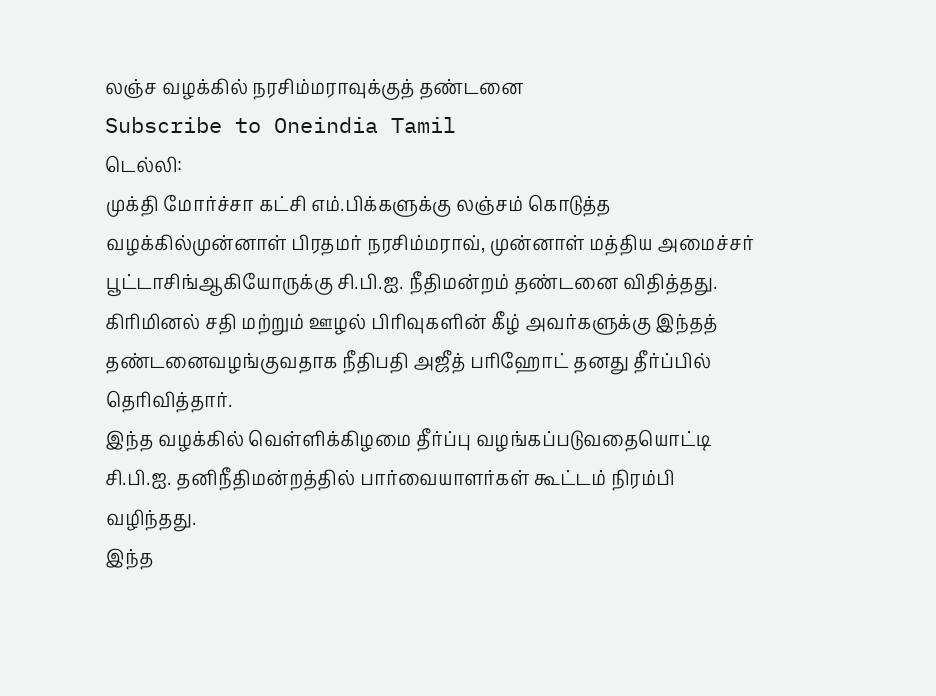லஞ்ச வழக்கில் நரசிம்மராவுக்குத் தண்டனை
Subscribe to Oneindia Tamil
டெல்லி:
முக்தி மோர்ச்சா கட்சி எம்.பிக்களுக்கு லஞ்சம் கொடுத்த வழக்கில்முன்னாள் பிரதமர் நரசிம்மராவ், முன்னாள் மத்திய அமைச்சர் பூட்டாசிங்ஆகியோருக்கு சி.பி.ஐ. நீதிமன்றம் தண்டனை விதித்தது.
கிரிமினல் சதி மற்றும் ஊழல் பிரிவுகளின் கீழ் அவர்களுக்கு இந்தத் தண்டனைவழங்குவதாக நீதிபதி அஜீத் பரிஹோட் தனது தீர்ப்பில் தெரிவித்தார்.
இந்த வழக்கில் வெள்ளிக்கிழமை தீர்ப்பு வழங்கப்படுவதையொட்டி சி.பி.ஐ. தனிநீதிமன்றத்தில் பார்வையாளர்கள் கூட்டம் நிரம்பி வழிந்தது.
இந்த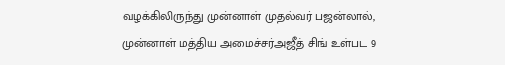வழக்கிலிருந்து முன்னாள் முதல்வர் பஜன்லால், முன்னாள் மத்திய அமைச்சர்அஜீத் சிங் உள்பட 9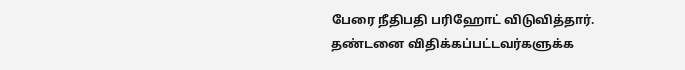பேரை நீதிபதி பரிஹோட் விடுவித்தார்.
தண்டனை விதிக்கப்பட்டவர்களுக்க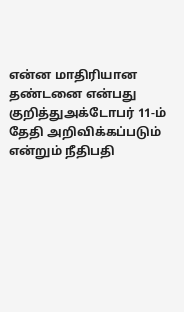என்ன மாதிரியான தண்டனை என்பது குறித்துஅக்டோபர் 11-ம் தேதி அறிவிக்கப்படும் என்றும் நீதிபதி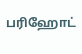பரிஹோட்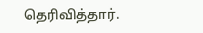தெரிவித்தார்.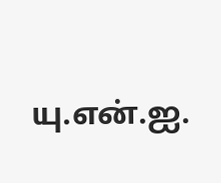யு.என்.ஐ.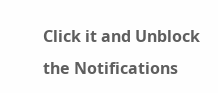Click it and Unblock the Notifications